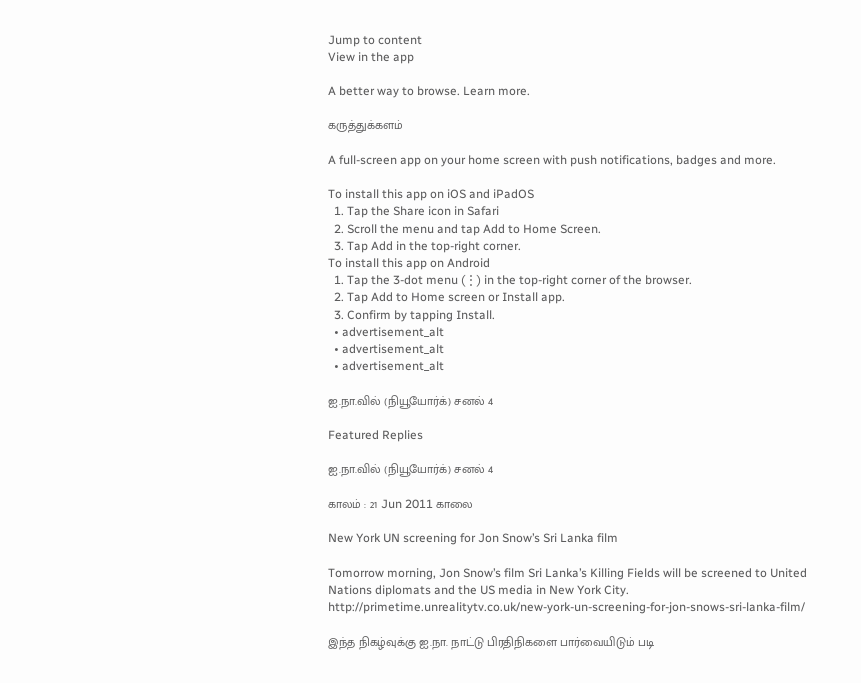Jump to content
View in the app

A better way to browse. Learn more.

கருத்துக்களம்

A full-screen app on your home screen with push notifications, badges and more.

To install this app on iOS and iPadOS
  1. Tap the Share icon in Safari
  2. Scroll the menu and tap Add to Home Screen.
  3. Tap Add in the top-right corner.
To install this app on Android
  1. Tap the 3-dot menu (⋮) in the top-right corner of the browser.
  2. Tap Add to Home screen or Install app.
  3. Confirm by tapping Install.
  • advertisement_alt
  • advertisement_alt
  • advertisement_alt

ஐ.நா.வில் (நியூயோர்க்) சனல் 4

Featured Replies

ஐ.நா.வில் (நியூயோர்க்) சனல் 4

காலம் : 21 Jun 2011 காலை

New York UN screening for Jon Snow’s Sri Lanka film

Tomorrow morning, Jon Snow’s film Sri Lanka’s Killing Fields will be screened to United Nations diplomats and the US media in New York City. http://primetime.unrealitytv.co.uk/new-york-un-screening-for-jon-snows-sri-lanka-film/

இந்த நிகழ்வுக்கு ஐ.நா. நாட்டு பிரதிநிகளை பார்வையிடும் படி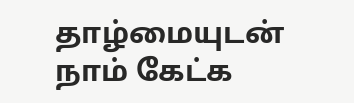தாழ்மையுடன் நாம் கேட்க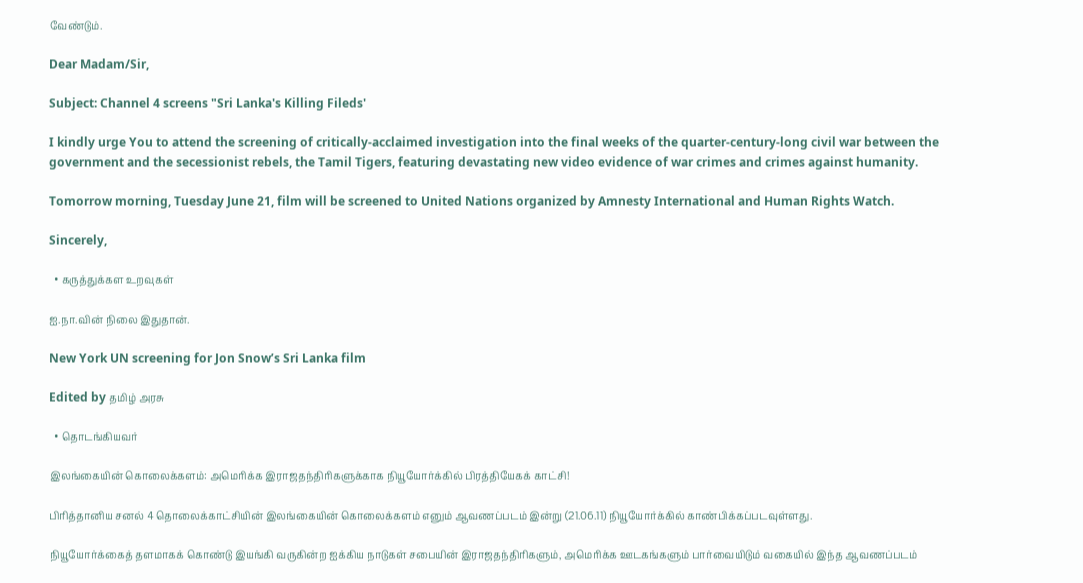வேண்டும்.

Dear Madam/Sir,

Subject: Channel 4 screens "Sri Lanka's Killing Fileds'

I kindly urge You to attend the screening of critically-acclaimed investigation into the final weeks of the quarter-century-long civil war between the government and the secessionist rebels, the Tamil Tigers, featuring devastating new video evidence of war crimes and crimes against humanity.

Tomorrow morning, Tuesday June 21, film will be screened to United Nations organized by Amnesty International and Human Rights Watch.

Sincerely,

  • கருத்துக்கள உறவுகள்

ஐ.நா.வின் நிலை இதுதான்.

New York UN screening for Jon Snow’s Sri Lanka film

Edited by தமிழ் அரசு

  • தொடங்கியவர்

இலங்கையின் கொலைக்களம்: அமெரிக்க இராஜதந்திரிகளுக்காக நியூயோர்க்கில் பிரத்தியேகக் காட்சி!

பிரித்தானிய சனல் 4 தொலைக்காட்சியின் இலங்கையின் கொலைக்களம் எனும் ஆவணப்படம் இன்று (21.06.11) நியூயோர்க்கில் காண்பிக்கப்படவுள்ளது.

நியூயோர்க்கைத் தளமாகக் கொண்டு இயங்கி வருகின்ற ஐக்கிய நாடுகள் சபையின் இராஜதந்திரிகளும், அமெரிக்க ஊடகங்களும் பார்வையிடும் வகையில் இந்த ஆவணப்படம்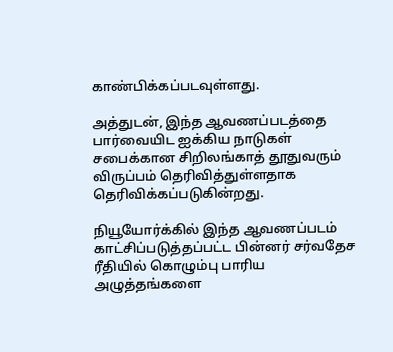காண்பிக்கப்படவுள்ளது.

அத்துடன், இந்த ஆவணப்படத்தை பார்வையிட ஐக்கிய நாடுகள் சபைக்கான சிறிலங்காத் தூதுவரும் விருப்பம் தெரிவித்துள்ளதாக தெரிவிக்கப்படுகின்றது.

நியூயோர்க்கில் இந்த ஆவணப்படம் காட்சிப்படுத்தப்பட்ட பின்னர் சர்வதேச ரீதியில் கொழும்பு பாரிய அழுத்தங்களை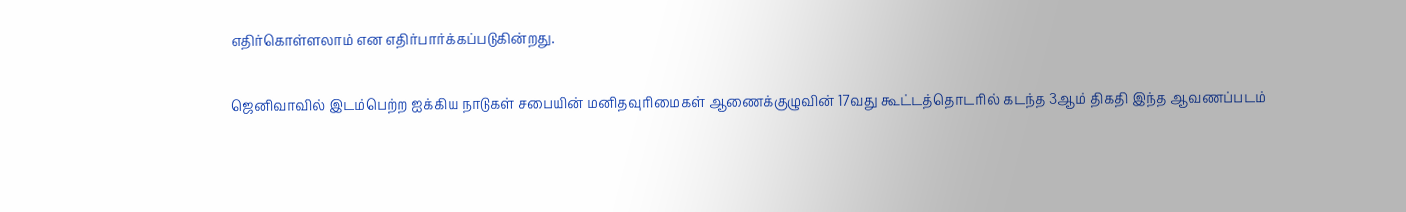எதிர்கொள்ளலாம் என எதிர்பார்க்கப்படுகின்றது.

ஜெனிவாவில் இடம்பெற்ற ஐக்கிய நாடுகள் சபையின் மனிதவுரிமைகள் ஆணைக்குழுவின் 17வது கூட்டத்தொடரில் கடந்த 3ஆம் திகதி இந்த ஆவணப்படம்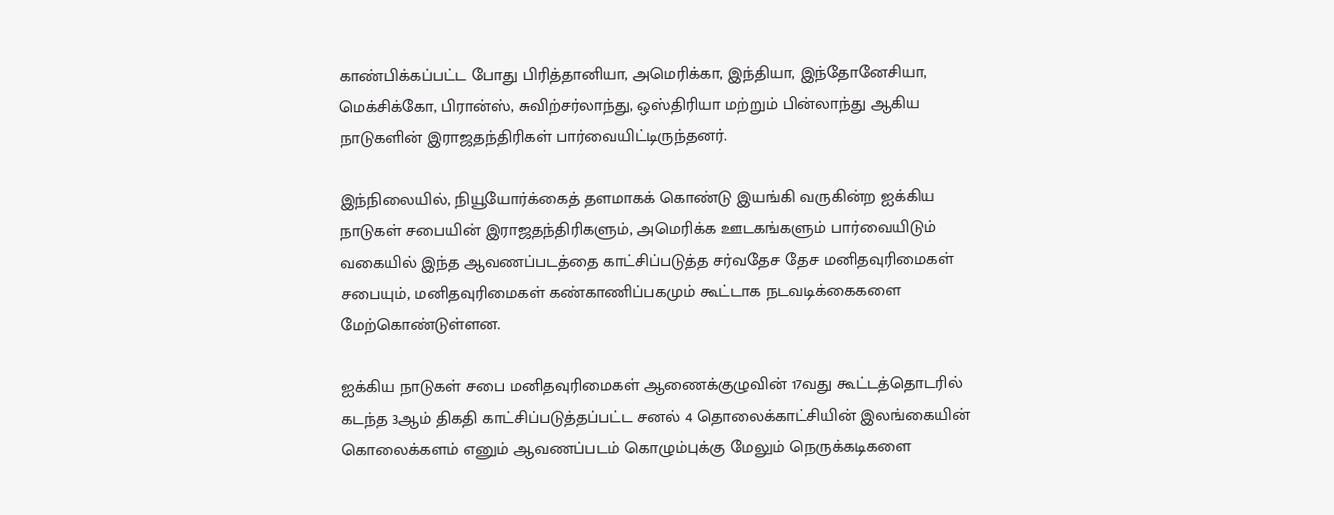காண்பிக்கப்பட்ட போது பிரித்தானியா, அமெரிக்கா, இந்தியா, இந்தோனேசியா, மெக்சிக்கோ, பிரான்ஸ், சுவிற்சர்லாந்து, ஒஸ்திரியா மற்றும் பின்லாந்து ஆகிய நாடுகளின் இராஜதந்திரிகள் பார்வையிட்டிருந்தனர்.

இந்நிலையில், நியூயோர்க்கைத் தளமாகக் கொண்டு இயங்கி வருகின்ற ஐக்கிய நாடுகள் சபையின் இராஜதந்திரிகளும், அமெரிக்க ஊடகங்களும் பார்வையிடும் வகையில் இந்த ஆவணப்படத்தை காட்சிப்படுத்த சர்வதேச தேச மனிதவுரிமைகள் சபையும், மனிதவுரிமைகள் கண்காணிப்பகமும் கூட்டாக நடவடிக்கைகளை மேற்கொண்டுள்ளன.

ஐக்கிய நாடுகள் சபை மனிதவுரிமைகள் ஆணைக்குழுவின் 17வது கூட்டத்தொடரில் கடந்த 3ஆம் திகதி காட்சிப்படுத்தப்பட்ட சனல் 4 தொலைக்காட்சியின் இலங்கையின் கொலைக்களம் எனும் ஆவணப்படம் கொழும்புக்கு மேலும் நெருக்கடிகளை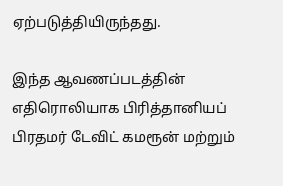ஏற்படுத்தியிருந்தது.

இந்த ஆவணப்படத்தின் எதிரொலியாக பிரித்தானியப் பிரதமர் டேவிட் கமரூன் மற்றும்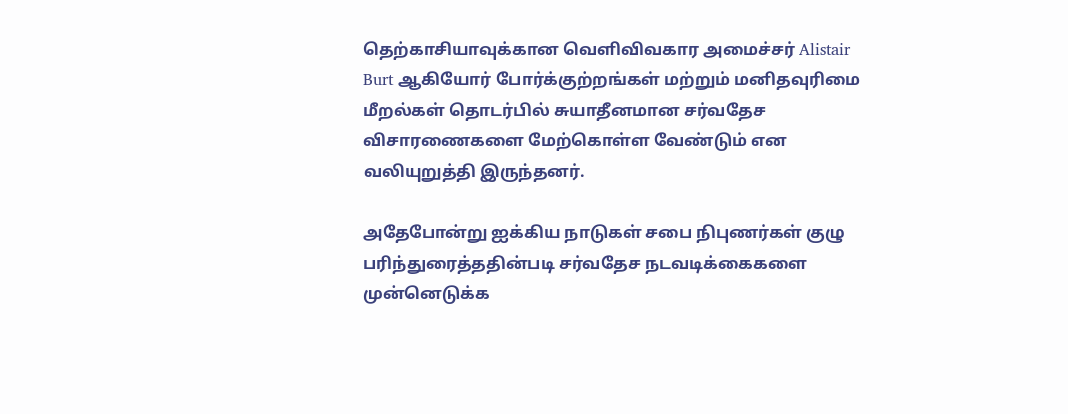தெற்காசியாவுக்கான வெளிவிவகார அமைச்சர் Alistair Burt ஆகியோர் போர்க்குற்றங்கள் மற்றும் மனிதவுரிமை மீறல்கள் தொடர்பில் சுயாதீனமான சர்வதேச விசாரணைகளை மேற்கொள்ள வேண்டும் என வலியுறுத்தி இருந்தனர்.

அதேபோன்று ஐக்கிய நாடுகள் சபை நிபுணர்கள் குழு பரிந்துரைத்ததின்படி சர்வதேச நடவடிக்கைகளை முன்னெடுக்க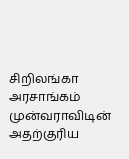சிறிலங்கா அரசாங்கம் முன்வராவிடின் அதற்குரிய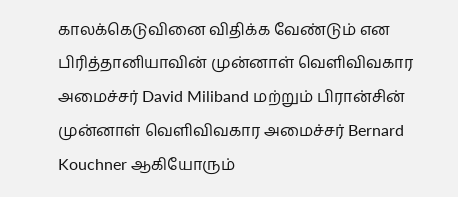காலக்கெடுவினை விதிக்க வேண்டும் என பிரித்தானியாவின் முன்னாள் வெளிவிவகார அமைச்சர் David Miliband மற்றும் பிரான்சின் முன்னாள் வெளிவிவகார அமைச்சர் Bernard Kouchner ஆகியோரும்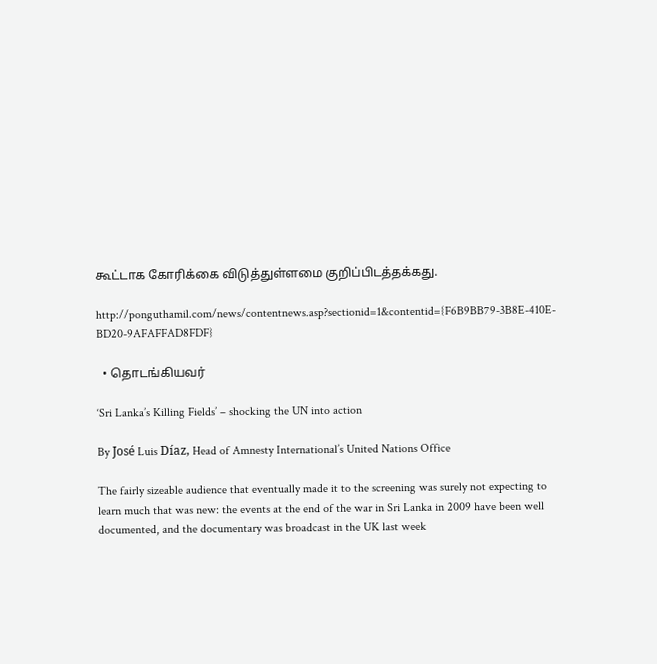கூட்டாக கோரிக்கை விடுத்துள்ளமை குறிப்பிடத்தக்கது.

http://ponguthamil.com/news/contentnews.asp?sectionid=1&contentid={F6B9BB79-3B8E-410E-BD20-9AFAFFAD8FDF}

  • தொடங்கியவர்

‘Sri Lanka’s Killing Fields’ – shocking the UN into action

By José Luis Díaz, Head of Amnesty International’s United Nations Office

The fairly sizeable audience that eventually made it to the screening was surely not expecting to learn much that was new: the events at the end of the war in Sri Lanka in 2009 have been well documented, and the documentary was broadcast in the UK last week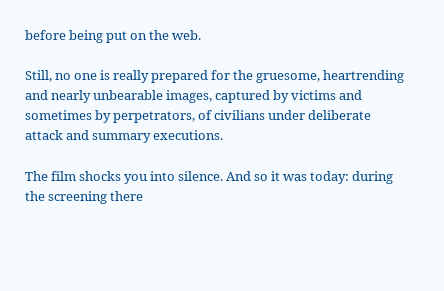before being put on the web.

Still, no one is really prepared for the gruesome, heartrending and nearly unbearable images, captured by victims and sometimes by perpetrators, of civilians under deliberate attack and summary executions.

The film shocks you into silence. And so it was today: during the screening there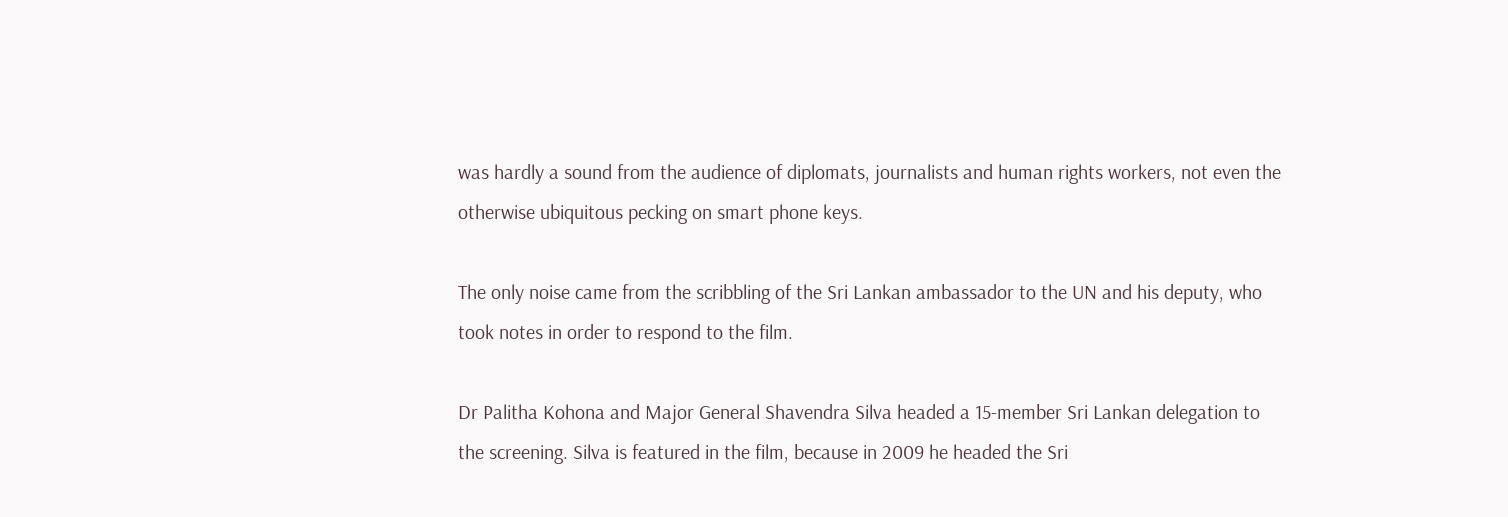was hardly a sound from the audience of diplomats, journalists and human rights workers, not even the otherwise ubiquitous pecking on smart phone keys.

The only noise came from the scribbling of the Sri Lankan ambassador to the UN and his deputy, who took notes in order to respond to the film.

Dr Palitha Kohona and Major General Shavendra Silva headed a 15-member Sri Lankan delegation to the screening. Silva is featured in the film, because in 2009 he headed the Sri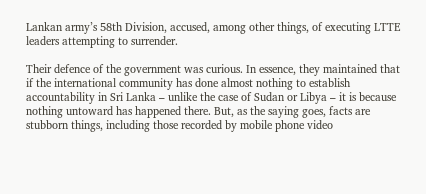Lankan army’s 58th Division, accused, among other things, of executing LTTE leaders attempting to surrender.

Their defence of the government was curious. In essence, they maintained that if the international community has done almost nothing to establish accountability in Sri Lanka – unlike the case of Sudan or Libya – it is because nothing untoward has happened there. But, as the saying goes, facts are stubborn things, including those recorded by mobile phone video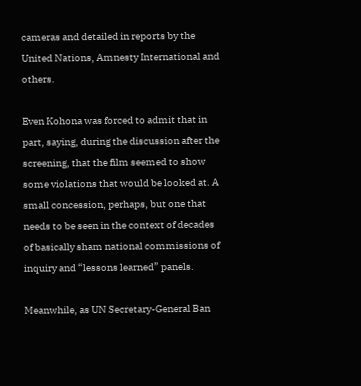cameras and detailed in reports by the United Nations, Amnesty International and others.

Even Kohona was forced to admit that in part, saying, during the discussion after the screening, that the film seemed to show some violations that would be looked at. A small concession, perhaps, but one that needs to be seen in the context of decades of basically sham national commissions of inquiry and “lessons learned” panels.

Meanwhile, as UN Secretary-General Ban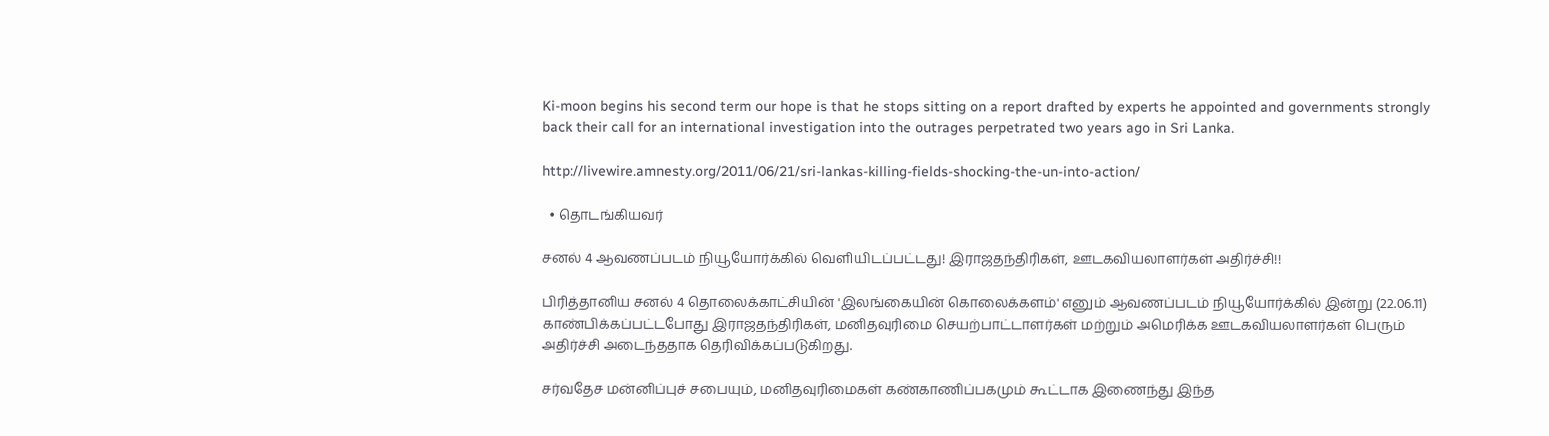Ki-moon begins his second term our hope is that he stops sitting on a report drafted by experts he appointed and governments strongly back their call for an international investigation into the outrages perpetrated two years ago in Sri Lanka.

http://livewire.amnesty.org/2011/06/21/sri-lankas-killing-fields-shocking-the-un-into-action/

  • தொடங்கியவர்

சனல் 4 ஆவணப்படம் நியூயோர்க்கில் வெளியிடப்பட்டது! இராஜதந்திரிகள், ஊடகவியலாளர்கள் அதிர்ச்சி!!

பிரித்தானிய சனல் 4 தொலைக்காட்சியின் 'இலங்கையின் கொலைக்களம்' எனும் ஆவணப்படம் நியூயோர்க்கில் இன்று (22.06.11) காண்பிக்கப்பட்டபோது இராஜதந்திரிகள், மனிதவுரிமை செயற்பாட்டாளர்கள் மற்றும் அமெரிக்க ஊடகவியலாளர்கள் பெரும் அதிர்ச்சி அடைந்ததாக தெரிவிக்கப்படுகிறது.

சர்வதேச மன்னிப்புச் சபையும், மனிதவுரிமைகள் கண்காணிப்பகமும் கூட்டாக இணைந்து இந்த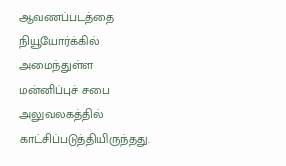ஆவணப்படத்தை நியூயோர்க்கில் அமைந்துள்ள மன்னிப்புச் சபை அலுவலகத்தில் காட்சிப்படுத்தியிருந்தது.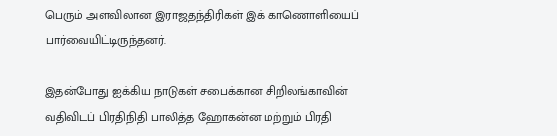பெரும் அளவிலான இராஜதந்திரிகள் இக் காணொளியைப் பார்வையிட்டிருந்தனர்.

இதன்போது ஐக்கிய நாடுகள் சபைக்கான சிறிலங்காவின் வதிவிடப் பிரதிநிதி பாலித்த ஹோகன்ன மற்றும் பிரதி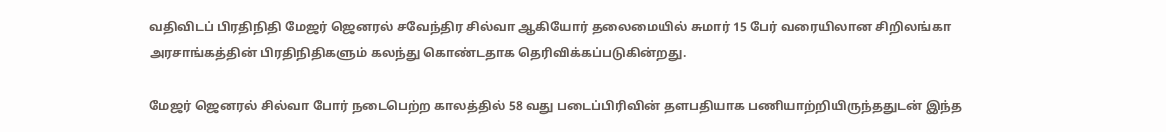வதிவிடப் பிரதிநிதி மேஜர் ஜெனரல் சவேந்திர சில்வா ஆகியோர் தலைமையில் சுமார் 15 பேர் வரையிலான சிறிலங்கா அரசாங்கத்தின் பிரதிநிதிகளும் கலந்து கொண்டதாக தெரிவிக்கப்படுகின்றது.

மேஜர் ஜெனரல் சில்வா போர் நடைபெற்ற காலத்தில் 58 வது படைப்பிரிவின் தளபதியாக பணியாற்றியிருந்ததுடன் இந்த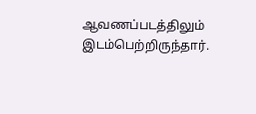ஆவணப்படத்திலும் இடம்பெற்றிருந்தார்.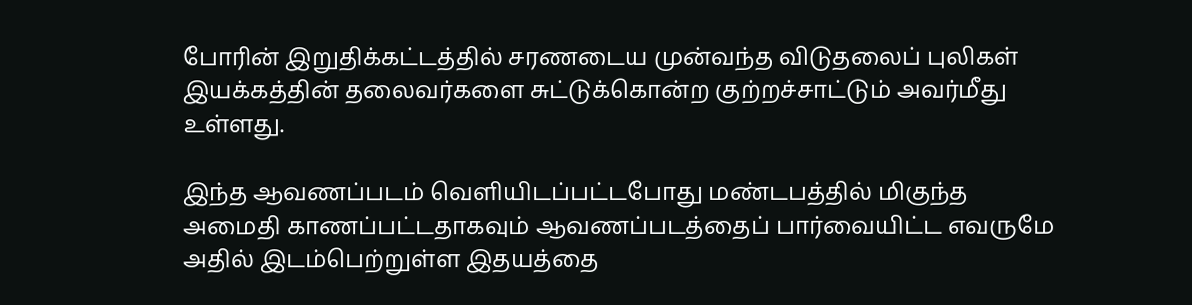போரின் இறுதிக்கட்டத்தில் சரணடைய முன்வந்த விடுதலைப் புலிகள் இயக்கத்தின் தலைவர்களை சுட்டுக்கொன்ற குற்றச்சாட்டும் அவர்மீது உள்ளது.

இந்த ஆவணப்படம் வெளியிடப்பட்டபோது மண்டபத்தில் மிகுந்த அமைதி காணப்பட்டதாகவும் ஆவணப்படத்தைப் பார்வையிட்ட எவருமே அதில் இடம்பெற்றுள்ள இதயத்தை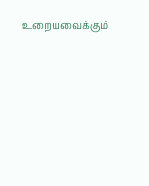உறையவைக்கும்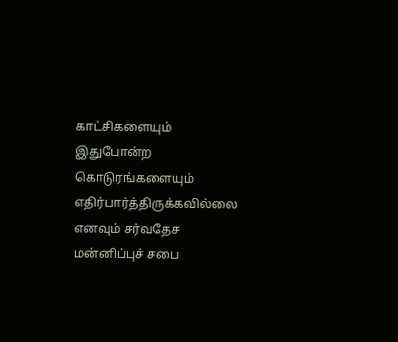காட்சிகளையும் இதுபோன்ற கொடுரங்களையும் எதிர்பார்த்திருக்கவில்லை எனவும் சர்வதேச மன்னிப்புச் சபை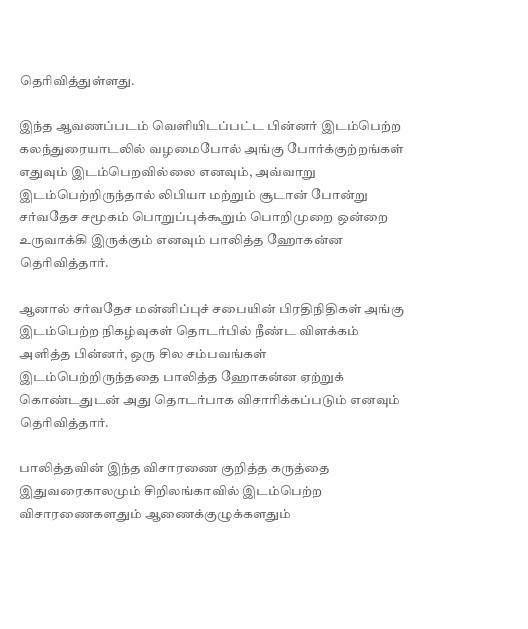தெரிவித்துள்ளது.

இந்த ஆவணப்படம் வெளியிடப்பட்ட பின்னர் இடம்பெற்ற கலந்துரையாடலில் வழமைபோல் அங்கு போர்க்குற்றங்கள் எதுவும் இடம்பெறவில்லை எனவும், அவ்வாறு இடம்பெற்றிருந்தால் லிபியா மற்றும் சூடான் போன்று சர்வதேச சமூகம் பொறுப்புக்கூறும் பொறிமுறை ஒன்றை உருவாக்கி இருக்கும் எனவும் பாலித்த ஹோகன்ன தெரிவித்தார்.

ஆனால் சர்வதேச மன்னிப்புச் சபையின் பிரதிநிதிகள் அங்கு இடம்பெற்ற நிகழ்வுகள் தொடர்பில் நீண்ட விளக்கம் அளித்த பின்னர், ஒரு சில சம்பவங்கள் இடம்பெற்றிருந்ததை பாலித்த ஹோகன்ன ஏற்றுக் கொண்டதுடன் அது தொடர்பாக விசாரிக்கப்படும் எனவும் தெரிவித்தார்.

பாலித்தவின் இந்த விசாரணை குறித்த கருத்தை இதுவரைகாலமும் சிறிலங்காவில் இடம்பெற்ற விசாரணைகளதும் ஆணைக்குழுக்களதும்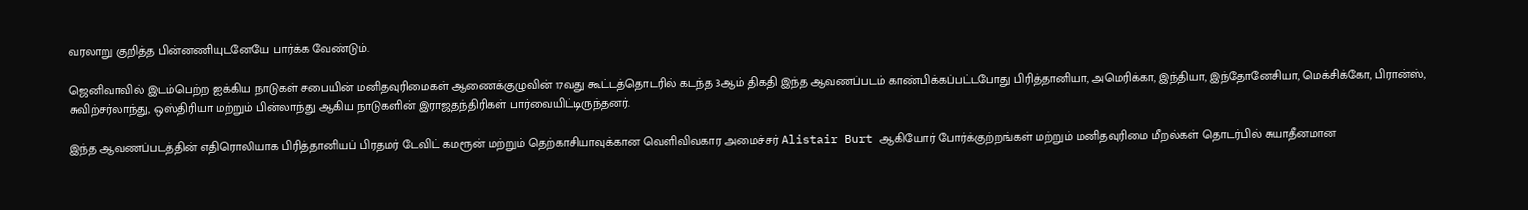வரலாறு குறித்த பின்னணியுடனேயே பார்க்க வேண்டும்.

ஜெனிவாவில் இடம்பெற்ற ஐக்கிய நாடுகள் சபையின் மனிதவுரிமைகள் ஆணைக்குழுவின் 17வது கூட்டத்தொடரில் கடந்த 3ஆம் திகதி இந்த ஆவணப்படம் காண்பிக்கப்பட்டபோது பிரித்தானியா, அமெரிக்கா, இந்தியா, இந்தோனேசியா, மெக்சிக்கோ, பிரான்ஸ், சுவிற்சர்லாந்து, ஒஸ்திரியா மற்றும் பின்லாந்து ஆகிய நாடுகளின் இராஜதந்திரிகள் பார்வையிட்டிருந்தனர்.

இந்த ஆவணப்படத்தின் எதிரொலியாக பிரித்தானியப் பிரதமர் டேவிட் கமரூன் மற்றும் தெற்காசியாவுக்கான வெளிவிவகார அமைச்சர் Alistair Burt ஆகியோர் போர்க்குற்றங்கள் மற்றும் மனிதவுரிமை மீறல்கள் தொடர்பில் சுயாதீனமான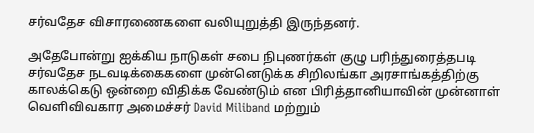சர்வதேச விசாரணைகளை வலியுறுத்தி இருந்தனர்.

அதேபோன்று ஐக்கிய நாடுகள் சபை நிபுணர்கள் குழு பரிந்துரைத்தபடி சர்வதேச நடவடிக்கைகளை முன்னெடுக்க சிறிலங்கா அரசாங்கத்திற்கு காலக்கெடு ஒன்றை விதிக்க வேண்டும் என பிரித்தானியாவின் முன்னாள் வெளிவிவகார அமைச்சர் David Miliband மற்றும்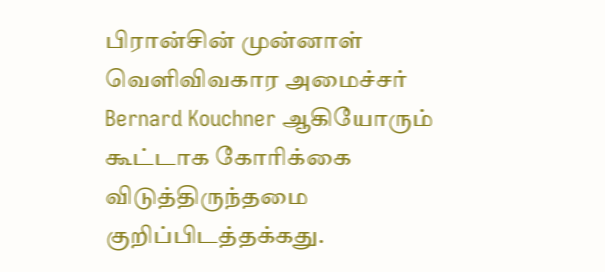பிரான்சின் முன்னாள் வெளிவிவகார அமைச்சர் Bernard Kouchner ஆகியோரும் கூட்டாக கோரிக்கை விடுத்திருந்தமை குறிப்பிடத்தக்கது.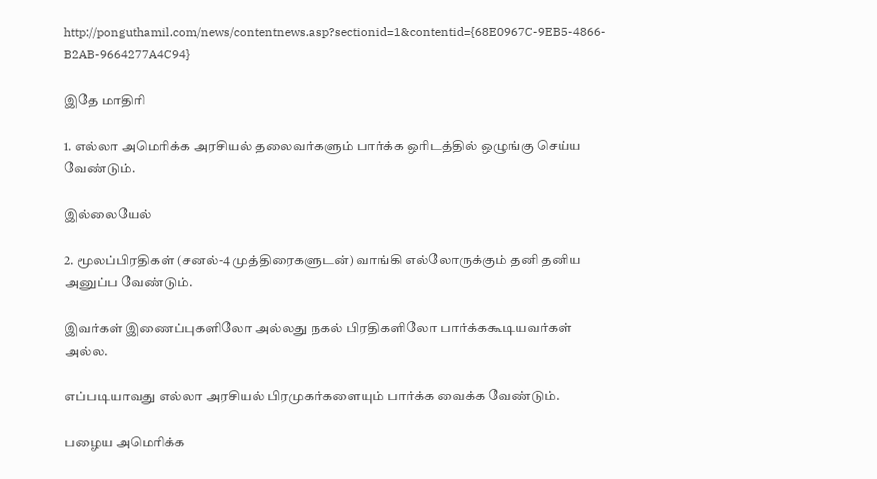http://ponguthamil.com/news/contentnews.asp?sectionid=1&contentid={68E0967C-9EB5-4866-B2AB-9664277A4C94}

இதே மாதிரி

1. எல்லா அமெரிக்க அரசியல் தலைவர்களும் பார்க்க ஒரிடத்தில் ஒழுங்கு செய்ய வேண்டும்.

இல்லையேல்

2. மூலப்பிரதிகள் (சனல்-4 முத்திரைகளுடன்) வாங்கி எல்லோருக்கும் தனி தனிய அனுப்ப வேண்டும்.

இவர்கள் இணைப்புகளிலோ அல்லது நகல் பிரதிகளிலோ பார்க்ககூடியவர்கள் அல்ல.

எப்படியாவது எல்லா அரசியல் பிரமுகர்களையும் பார்க்க வைக்க வேண்டும்.

பழைய அமெரிக்க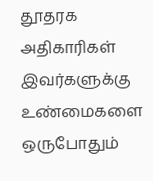தூதரக அதிகாரிகள் இவர்களுக்கு உண்மைகளை ஒருபோதும்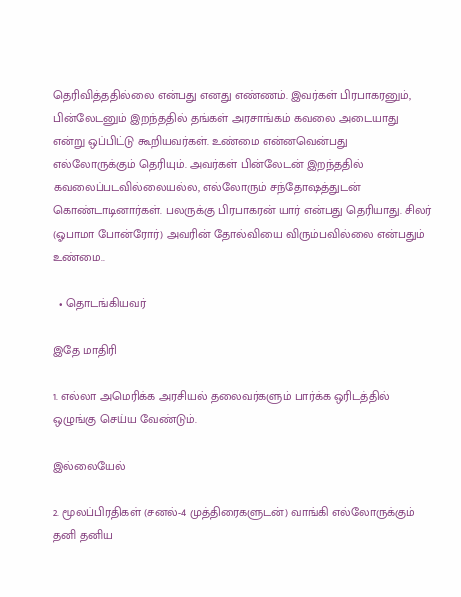தெரிவித்ததில்லை என்பது எனது எண்ணம். இவர்கள் பிரபாகரனும், பின்லேடனும் இறந்ததில் தங்கள் அரசாங்கம் கவலை அடையாது என்று ஒப்பிட்டு கூறியவர்கள். உண்மை என்னவென்பது எல்லோருக்கும் தெரியும். அவர்கள் பின்லேடன் இறந்ததில் கவலைப்படவில்லையல்ல, எல்லோரும் சந்தோஷத்துடன் கொண்டாடினார்கள். பலருக்கு பிரபாகரன் யார் என்பது தெரியாது. சிலர் (ஓபாமா போன்ரோர்) அவரின் தோல்வியை விரும்பவில்லை என்பதும் உண்மை..

  • தொடங்கியவர்

இதே மாதிரி

1. எல்லா அமெரிக்க அரசியல் தலைவர்களும் பார்க்க ஒரிடத்தில் ஒழுங்கு செய்ய வேண்டும்.

இல்லையேல்

2. மூலப்பிரதிகள் (சனல்-4 முத்திரைகளுடன்) வாங்கி எல்லோருக்கும் தனி தனிய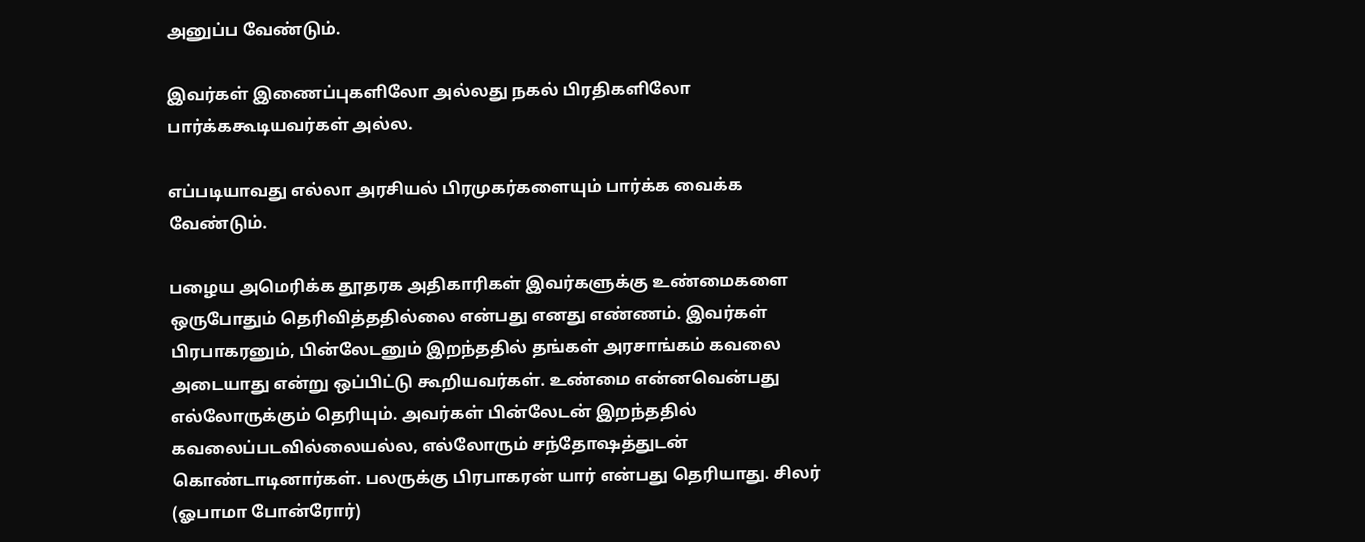அனுப்ப வேண்டும்.

இவர்கள் இணைப்புகளிலோ அல்லது நகல் பிரதிகளிலோ பார்க்ககூடியவர்கள் அல்ல.

எப்படியாவது எல்லா அரசியல் பிரமுகர்களையும் பார்க்க வைக்க வேண்டும்.

பழைய அமெரிக்க தூதரக அதிகாரிகள் இவர்களுக்கு உண்மைகளை ஒருபோதும் தெரிவித்ததில்லை என்பது எனது எண்ணம். இவர்கள் பிரபாகரனும், பின்லேடனும் இறந்ததில் தங்கள் அரசாங்கம் கவலை அடையாது என்று ஒப்பிட்டு கூறியவர்கள். உண்மை என்னவென்பது எல்லோருக்கும் தெரியும். அவர்கள் பின்லேடன் இறந்ததில் கவலைப்படவில்லையல்ல, எல்லோரும் சந்தோஷத்துடன் கொண்டாடினார்கள். பலருக்கு பிரபாகரன் யார் என்பது தெரியாது. சிலர் (ஓபாமா போன்ரோர்)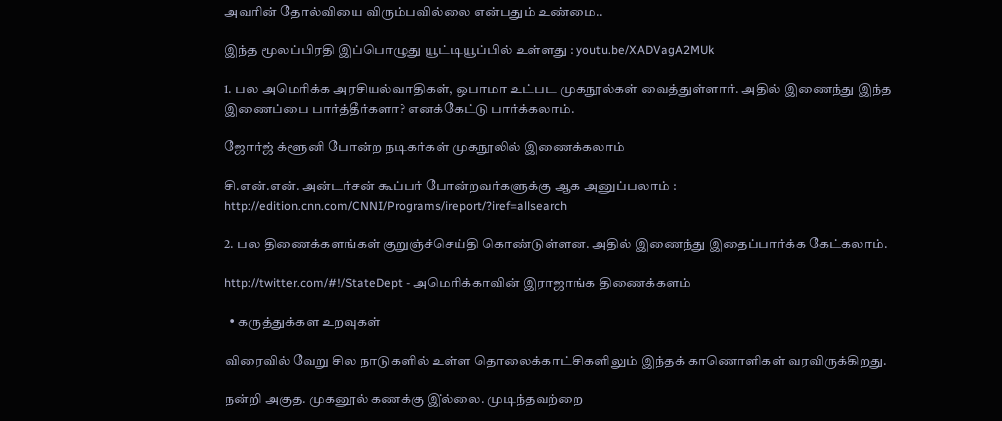அவரின் தோல்வியை விரும்பவில்லை என்பதும் உண்மை..

இந்த மூலப்பிரதி இப்பொழுது யூட்டியூப்பில் உள்ளது : youtu.be/XADVagA2MUk

1. பல அமெரிக்க அரசியல்வாதிகள், ஒபாமா உட்பட முகநூல்கள் வைத்துள்ளார். அதில் இணைந்து இந்த இணைப்பை பார்த்தீர்களா? எனக்கேட்டு பார்க்கலாம்.

ஜோர்ஜ் க்ளூனி போன்ற நடிகர்கள் முகநூலில் இணைக்கலாம்

சி.என்.என். அன்டர்சன் கூப்பர் போன்றவர்களுக்கு ஆக அனுப்பலாம் : http://edition.cnn.com/CNNI/Programs/ireport/?iref=allsearch

2. பல திணைக்களங்கள் குறுஞ்ச்செய்தி கொண்டுள்ளன. அதில் இணைந்து இதைப்பார்க்க கேட்கலாம்.

http://twitter.com/#!/StateDept - அமெரிக்காவின் இராஜாங்க திணைக்களம்

  • கருத்துக்கள உறவுகள்

விரைவில் வேறு சில நாடுகளில் உள்ள தொலைக்காட்சிகளிலும் இந்தக் காணொளிகள் வரவிருக்கிறது.

நன்றி அகுத. முகனூல் கணக்கு இ்ல்லை. முடிந்தவற்றை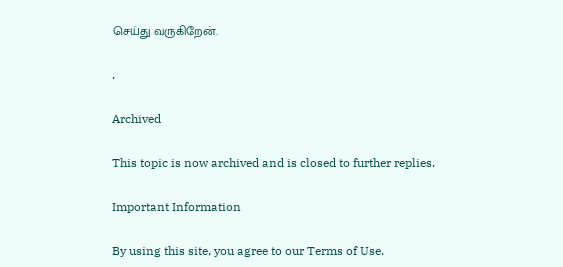செய்து வருகிறேன்.

.

Archived

This topic is now archived and is closed to further replies.

Important Information

By using this site, you agree to our Terms of Use.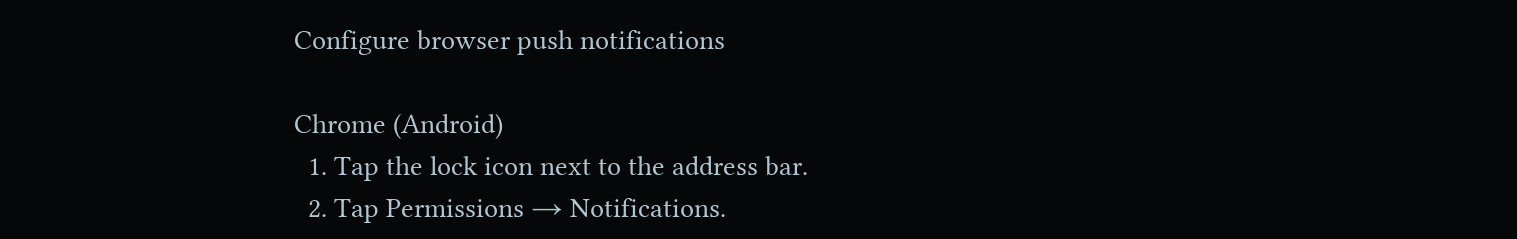Configure browser push notifications

Chrome (Android)
  1. Tap the lock icon next to the address bar.
  2. Tap Permissions → Notifications.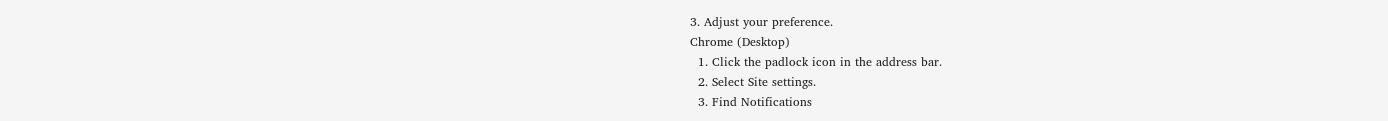3. Adjust your preference.
Chrome (Desktop)
  1. Click the padlock icon in the address bar.
  2. Select Site settings.
  3. Find Notifications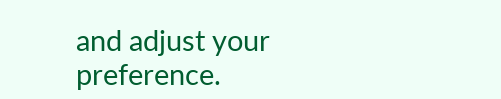and adjust your preference.